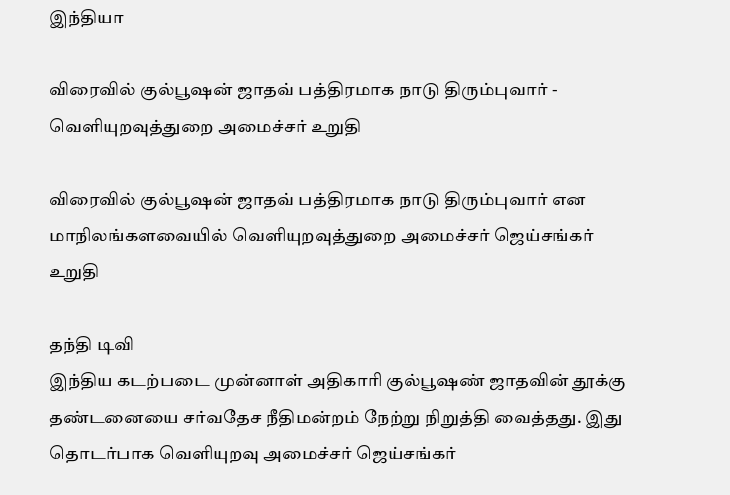இந்தியா

விரைவில் குல்பூஷன் ஜாதவ் பத்திரமாக நாடு திரும்புவார் - வெளியுறவுத்துறை அமைச்சர் உறுதி

விரைவில் குல்பூஷன் ஜாதவ் பத்திரமாக நாடு திரும்புவார் என மாநிலங்களவையில் வெளியுறவுத்துறை அமைச்சர் ஜெய்சங்கர் உறுதி

தந்தி டிவி
இந்திய கடற்படை முன்னாள் அதிகாரி குல்பூஷண் ஜாதவின் தூக்கு தண்டனையை சர்வதேச நீதிமன்றம் நேற்று நிறுத்தி வைத்தது. இது தொடர்பாக வெளியுறவு அமைச்சர் ஜெய்சங்கர்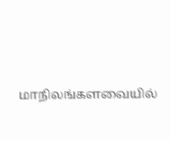மாநிலங்களவையில்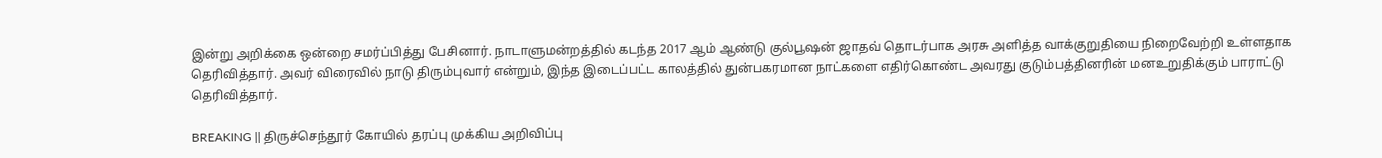இன்று அறிக்கை ஒன்றை சமர்ப்பித்து பேசினார். நாடாளுமன்றத்தில் கடந்த 2017 ஆம் ஆண்டு குல்பூஷன் ஜாதவ் தொடர்பாக அரசு அளித்த வாக்குறுதியை நிறைவேற்றி உள்ளதாக தெரிவித்தார். அவர் விரைவில் நாடு திரும்புவார் என்றும், இந்த இடைப்பட்ட காலத்தில் துன்பகரமான நாட்களை எதிர்கொண்ட அவரது குடும்பத்தினரின் மனஉறுதிக்கும் பாராட்டு தெரிவித்தார்.

BREAKING || திருச்செந்தூர் கோயில் தரப்பு முக்கிய அறிவிப்பு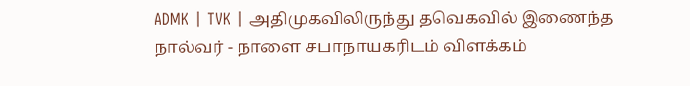ADMK | TVK | அதிமுகவிலிருந்து தவெகவில் இணைந்த நால்வர் - நாளை சபாநாயகரிடம் விளக்கம்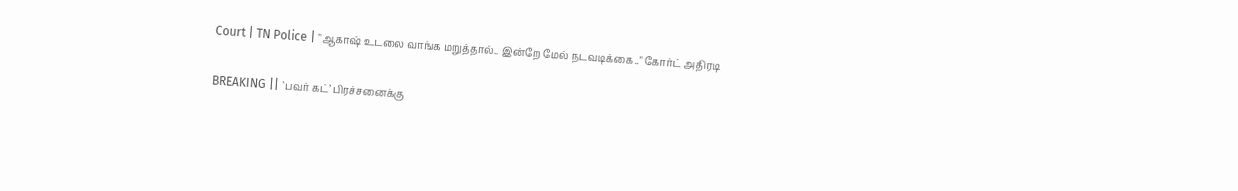Court | TN Police | "ஆகாஷ் உடலை வாங்க மறுத்தால்.. இன்றே மேல் நடவடிக்கை.." கோர்ட் அதிரடி

BREAKING || `பவர் கட்’ பிரச்சனைக்கு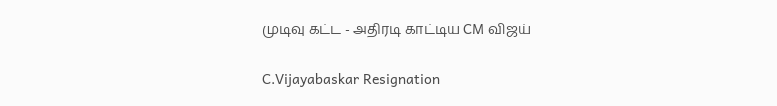முடிவு கட்ட - அதிரடி காட்டிய CM விஜய்

C.Vijayabaskar Resignation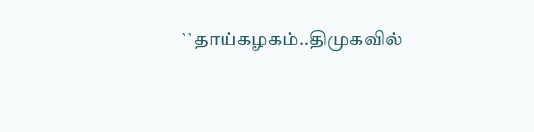``தாய்கழகம்..திமுகவில்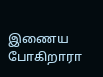இணைய போகிறாரா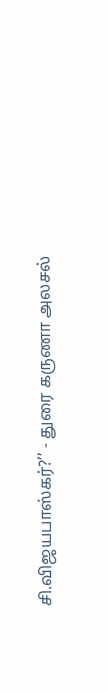சி.விஜயபாஸ்கர்?’’ - துரை கருணா அலசல்